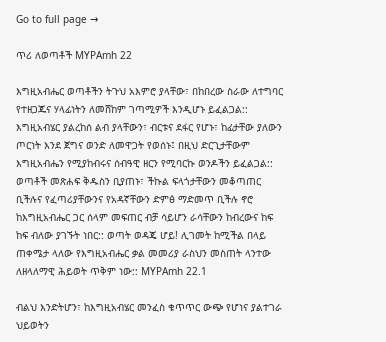Go to full page →

ጥሪ ለወጣቶች MYPAmh 22

እግዚአብሔር ወጣቶችን ትጉህ አእምሮ ያላቸው፣ በከበረው ስራው ለተግባር የተዘጋጁና ሃላፊነትን ለመሸከም ገጣሚዎች እንዲሆኑ ይፈልጋል:: እግዚአብሄር ያልረከሰ ልብ ያላቸውን፣ ብርቱና ደፋር የሆኑ፣ ከፊታቸው ያለውን ጦርነት እንደ ጀግና ወንድ ለመዋጋት የወሰኑ፤ በዚህ ድርጊታቸውም እግዚአብሔን የሚያከብሩና ሰብዓዊ ዘርን የሚባርኩ ወንዶችን ይፈልጋል:: ወጣቶች መጽሐፍ ቅዱስን ቢያጠኑ፣ ችኩል ፍላጎታቸውን መቆጣጠር ቢችሉና የፈጣሪያቸውንና የአዳኛቸውን ድምፅ ማድመጥ ቢችሉ ኖሮ ከእግዚአብሔር ጋር ሰላም መፍጠር ብቻ ሳይሆን ራሳቸውን ከብረውና ከፍ ከፍ ብለው ያገኙት ነበር:: ወጣት ወዳጄ ሆይ! ሊገመት ከሚችል በላይ ጠቀሜታ ላለው የእግዚአብሔር ቃል መመሪያ ራስህን መስጠት ላንተው ለዘላለማዊ ሕይወት ጥቅም ነው:: MYPAmh 22.1

ብልህ እንድትሆን፣ ከእግዚአብሄር መንፈስ ቁጥጥር ውጭ የሆነና ያልተገራ ህይወትን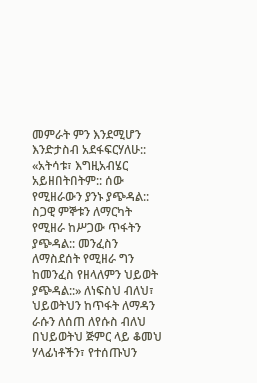መምራት ምን እንደሚሆን እንድታስብ አደፋፍርሃለሁ:: «አትሳቱ፣ እግዚአብሄር አይዘበትበትም:: ሰው የሚዘራውን ያንኑ ያጭዳል:: ስጋዊ ምኞቱን ለማርካት የሚዘራ ከሥጋው ጥፋትን ያጭዳል:: መንፈስን ለማስደሰት የሚዘራ ግን ከመንፈስ የዘላለምን ህይወት ያጭዳል::» ለነፍስህ ብለህ፣ ህይወትህን ከጥፋት ለማዳን ራሱን ለሰጠ ለየሱስ ብለህ በህይወትህ ጅምር ላይ ቆመህ ሃላፊነቶችን፣ የተሰጡህን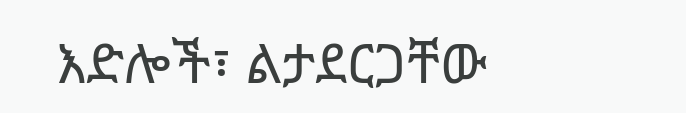እድሎች፣ ልታደርጋቸው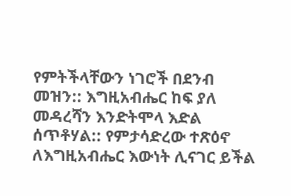የምትችላቸውን ነገሮች በደንብ መዝን:: እግዚአብሔር ከፍ ያለ መዳረሻን እንድትሞላ እድል ሰጥቶሃል:: የምታሳድረው ተጽዕኖ ለእግዚአብሔር እውነት ሊናገር ይችል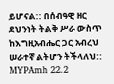ይሆናል:: በሰብዓዊ ዘር ደህንነት ትልቅ ሥራ ውስጥ ከእግዚአብሔር ጋር አብረህ ሠራተኛ ልትሆን ትችላለህ:: MYPAmh 22.2